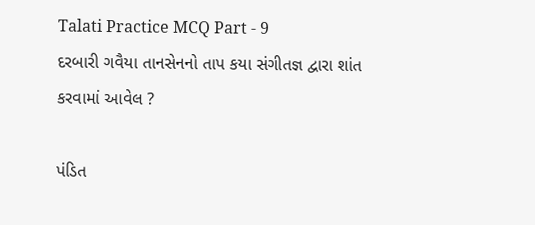Talati Practice MCQ Part - 9
દરબારી ગવૈયા તાનસેનનો તાપ કયા સંગીતજ્ઞ દ્વારા શાંત કરવામાં આવેલ ?

પંડિત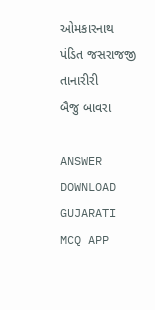ઓમકારનાથ
પંડિત જસરાજજી
તાનારીરી
બૈજુ બાવરા

ANSWER DOWNLOAD GUJARATI MCQ APP